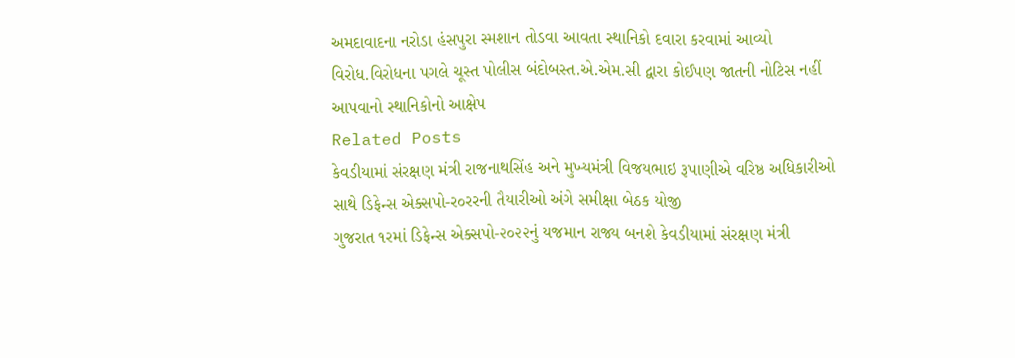અમદાવાદના નરોડા હંસપુરા સ્મશાન તોડવા આવતા સ્થાનિકો દવારા કરવામાં આવ્યો વિરોધ.વિરોધના પગલે ચૂસ્ત પોલીસ બંદોબસ્ત.એ.એમ.સી દ્વારા કોઈપણ જાતની નોટિસ નહીં આપવાનો સ્થાનિકોનો આક્ષેપ
Related Posts
કેવડીયામાં સંરક્ષણ મંત્રી રાજનાથસિંહ અને મુખ્યમંત્રી વિજયભાઇ રૂપાણીએ વરિષ્ઠ અધિકારીઓ સાથે ડિફેન્સ એક્સપો-ર૦રરની તૈયારીઓ અંગે સમીક્ષા બેઠક યોજી
ગુજરાત ૧રમાં ડિફેન્સ એક્સપો-૨૦૨૨નું યજમાન રાજ્ય બનશે કેવડીયામાં સંરક્ષણ મંત્રી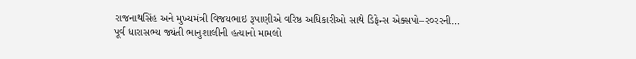રાજનાથસિંહ અને મુખ્યમંત્રી વિજયભાઇ રૂપાણીએ વરિષ્ઠ અધિકારીઓ સાથે ડિફેન્સ એક્સપો–ર૦રરની…
પૂર્વ ધારાસભ્ય જ્યંતી ભાનુશાલીની હત્યાનો મામલો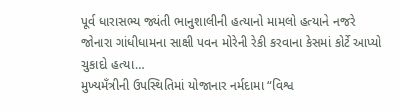પૂર્વ ધારાસભ્ય જ્યંતી ભાનુશાલીની હત્યાનો મામલો હત્યાને નજરે જોનારા ગાંધીધામના સાક્ષી પવન મોરેની રેકી કરવાના કેસમાં કોર્ટે આપ્યો ચુકાદો હત્યા…
મુખ્યમઁત્રીની ઉપસ્થિતિમાં યોજાનાર નર્મદામા “વિશ્વ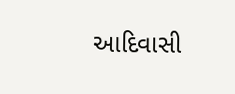આદિવાસી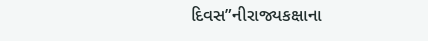દિવસ”નીરાજ્યકક્ષાના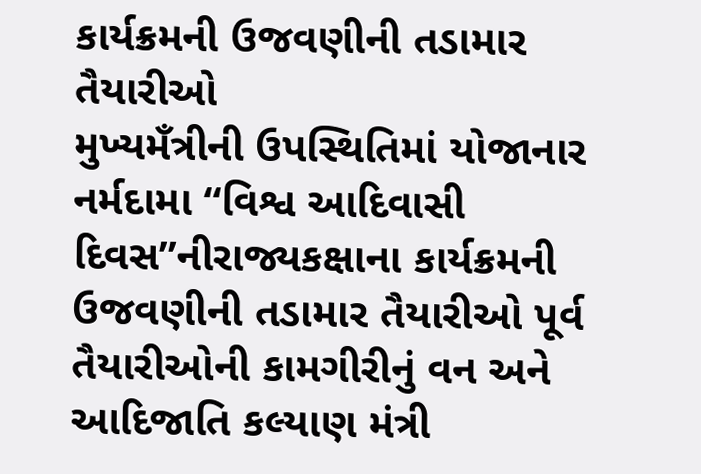કાર્યક્રમની ઉજવણીની તડામાર તૈયારીઓ
મુખ્યમઁત્રીની ઉપસ્થિતિમાં યોજાનાર નર્મદામા “વિશ્વ આદિવાસી દિવસ”નીરાજ્યકક્ષાના કાર્યક્રમની ઉજવણીની તડામાર તૈયારીઓ પૂર્વ તૈયારીઓની કામગીરીનું વન અને આદિજાતિ કલ્યાણ મંત્રી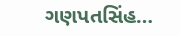ગણપતસિંહ…